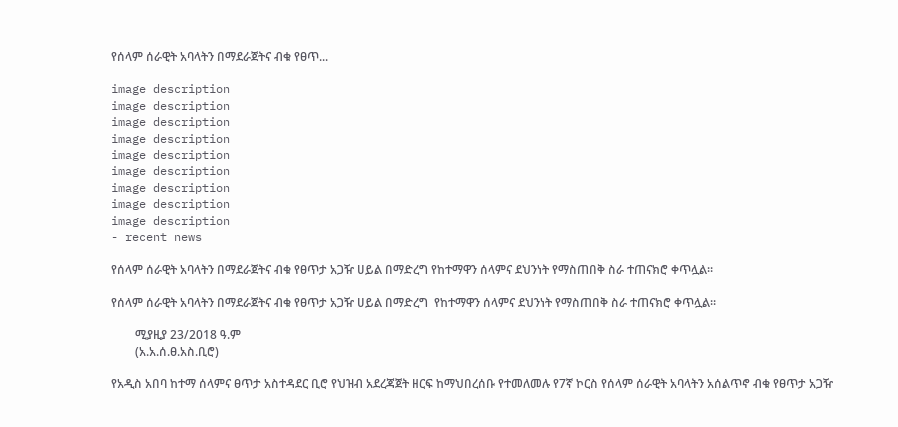የሰላም ሰራዊት አባላትን በማደራጀትና ብቁ የፀጥ...

image description
image description
image description
image description
image description
image description
image description
image description
image description
- recent news

የሰላም ሰራዊት አባላትን በማደራጀትና ብቁ የፀጥታ አጋዥ ሀይል በማድረግ የከተማዋን ሰላምና ደህንነት የማስጠበቅ ስራ ተጠናክሮ ቀጥሏል።

የሰላም ሰራዊት አባላትን በማደራጀትና ብቁ የፀጥታ አጋዥ ሀይል በማድረግ  የከተማዋን ሰላምና ደህንነት የማስጠበቅ ስራ ተጠናክሮ ቀጥሏል።

        ሚያዚያ 23/2018 ዓ.ም
        (አ.አ.ሰ.ፀ.አስ.ቢሮ)

የአዲስ አበባ ከተማ ሰላምና ፀጥታ አስተዳደር ቢሮ የህዝብ አደረጃጀት ዘርፍ ከማህበረሰቡ የተመለመሉ የ7ኛ ኮርስ የሰላም ሰራዊት አባላትን አሰልጥኖ ብቁ የፀጥታ አጋዥ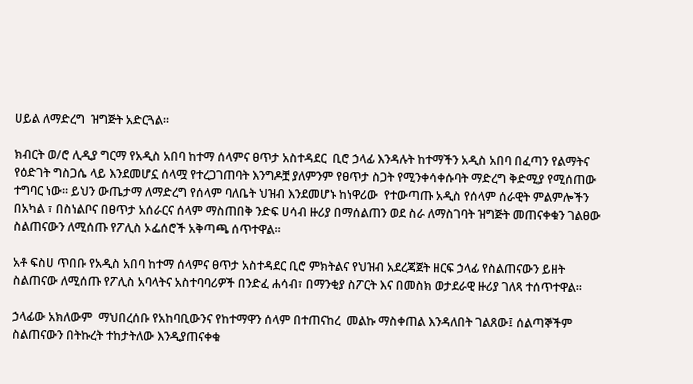ሀይል ለማድረግ  ዝግጅት አድርጓል።

ክብርት ወ/ሮ ሊዲያ ግርማ የአዲስ አበባ ከተማ ሰላምና ፀጥታ አስተዳደር  ቢሮ ኃላፊ እንዳሉት ከተማችን አዲስ አበባ በፈጣን የልማትና የዕድገት ግስጋሴ ላይ እንደመሆኗ ሰላሟ የተረጋገጠባት እንግዶቿ ያለምንም የፀጥታ ስጋት የሚንቀሳቀሱባት ማድረግ ቅድሚያ የሚሰጠው ተግባር ነው። ይህን ውጤታማ ለማድረግ የሰላም ባለቤት ህዝብ እንደመሆኑ ከነዋሪው  የተውጣጡ አዲስ የሰላም ሰራዊት ምልምሎችን በአካል ፣ በስነልቦና በፀጥታ አሰራርና ሰላም ማስጠበቅ ንድፍ ሀሳብ ዙሪያ በማሰልጠን ወደ ስራ ለማስገባት ዝግጅት መጠናቀቁን ገልፀው ስልጠናውን ለሚሰጡ የፖሊስ ኦፌሰሮች አቅጣጫ ሰጥተዋል።

አቶ ፍስሀ ጥበቡ የአዲስ አበባ ከተማ ሰላምና ፀጥታ አስተዳደር ቢሮ ምክትልና የህዝብ አደረጃጀት ዘርፍ ኃላፊ የስልጠናውን ይዘት  ስልጠናው ለሚሰጡ የፖሊስ አባላትና አስተባባሪዎች በንድፈ ሐሳብ፣ በማንቂያ ስፖርት እና በመስክ ወታደራዊ ዙሪያ ገለጻ ተሰጥተዋል።

ኃላፊው አክለውም  ማህበረሰቡ የአከባቢውንና የከተማዋን ሰላም በተጠናከረ  መልኩ ማስቀጠል እንዳለበት ገልጸው፤ ሰልጣኞችም ስልጠናውን በትኩረት ተከታትለው እንዲያጠናቀቁ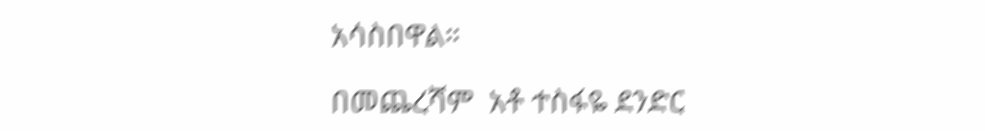አሳስበዋል።

በመጨረሻም  አቶ ተስፋዬ ደንድር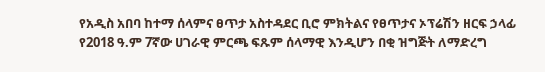የአዲስ አበባ ከተማ ሰላምና ፀጥታ አስተዳደር ቢሮ ምክትልና የፀጥታና ኦፕሬሽን ዘርፍ ኃላፊ  የ2018 ዓ.ም 7ኛው ሀገራዊ ምርጫ ፍጹም ሰላማዊ እንዲሆን በቂ ዝግጅት ለማድረግ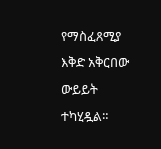የማስፈጸሚያ እቅድ አቅርበው ውይይት ተካሂዷል።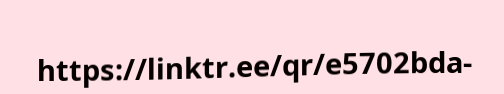https://linktr.ee/qr/e5702bda-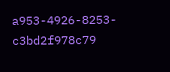a953-4926-8253-c3bd2f978c79